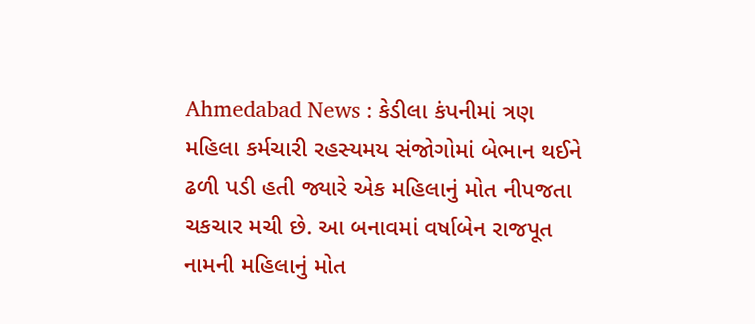Ahmedabad News : કેડીલા કંપનીમાં ત્રણ મહિલા કર્મચારી રહસ્યમય સંજોગોમાં બેભાન થઈને ઢળી પડી હતી જ્યારે એક મહિલાનું મોત નીપજતા ચકચાર મચી છે. આ બનાવમાં વર્ષાબેન રાજપૂત નામની મહિલાનું મોત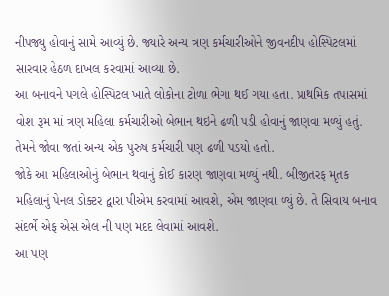નીપજ્યુ હોવાનું સામે આવ્યું છે. જ્યારે અન્ય ત્રણ કર્મચારીઓને જીવનદીપ હોસ્પિટલમાં સારવાર હેઠળ દાખલ કરવામાં આવ્યા છે.
આ બનાવને પગલે હોસ્પિટલ ખાતે લોકોના ટોળા ભેગા થઈ ગયા હતા. પ્રાથમિક તપાસમાં વોશ રૂમ માં ત્રણ મહિલા કર્મચારીઓ બેભાન થઇને ઢળી પડી હોવાનું જાણવા મળ્યું હતું. તેમને જોવા જતાં અન્ય એક પુરુષ કર્મચારી પણ ઢળી પડયો હતો.
જોકે આ મહિલાઓનું બેભાન થવાનું કોઈ કારણ જાણવા મળ્યું નથી. બીજીતરફ મૃતક મહિલાનું પેનલ ડોક્ટર દ્વારા પીએમ કરવામાં આવશે, એમ જાણવા ળ્યું છે. તે સિવાય બનાવ સંદર્ભે એફ એસ એલ ની પણ મદદ લેવામાં આવશે.
આ પણ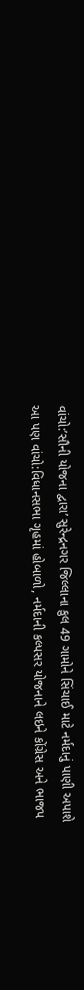વાંચો:’સૌની યોજના દ્વારા’ સુરેન્દ્રનગર જિલ્લાના કુલ 49 ગામોને સિંચાઈ માટે નર્મદાનું પાણી અપાશે
આ પણ વાંચો:વિધાનસભા ગૃહમાં હોબાળો, નર્મદાની કલ્પસર યોજનાને લઇને કોંગ્રેસ અને ભાજપ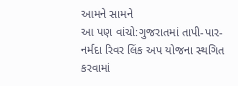આમને સામને
આ પણ વાંચો:ગુજરાતમાં તાપી-પાર-નર્મદા રિવર લિંક અપ યોજના સ્થગિત કરવામાં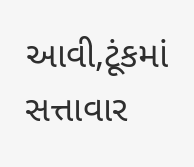આવી,ટૂંકમાં સત્તાવાર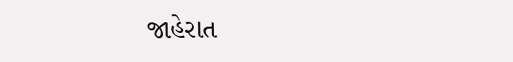જાહેરાત